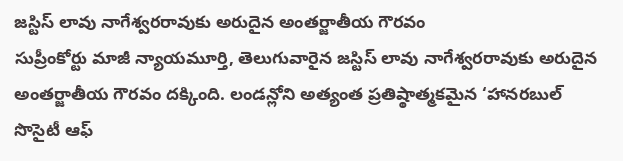జస్టిస్ లావు నాగేశ్వరరావుకు అరుదైన అంతర్జాతీయ గౌరవం
సుప్రీంకోర్టు మాజీ న్యాయమూర్తి, తెలుగువారైన జస్టిస్ లావు నాగేశ్వరరావుకు అరుదైన అంతర్జాతీయ గౌరవం దక్కింది. లండన్లోని అత్యంత ప్రతిష్ఠాత్మకమైన ‘హానరబుల్ సొసైటీ ఆఫ్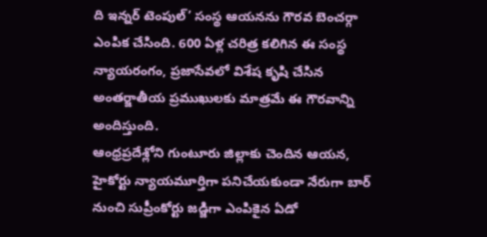ది ఇన్నర్ టెంపుల్’ సంస్థ ఆయనను గౌరవ బెంచర్గా ఎంపిక చేసింది. 600 ఏళ్ల చరిత్ర కలిగిన ఈ సంస్థ న్యాయరంగం, ప్రజాసేవలో విశేష కృషి చేసిన అంతర్జాతీయ ప్రముఖులకు మాత్రమే ఈ గౌరవాన్ని అందిస్తుంది.
ఆంధ్రప్రదేశ్లోని గుంటూరు జిల్లాకు చెందిన ఆయన, హైకోర్టు న్యాయమూర్తిగా పనిచేయకుండా నేరుగా బార్ నుంచి సుప్రీంకోర్టు జడ్జిగా ఎంపికైన ఏడో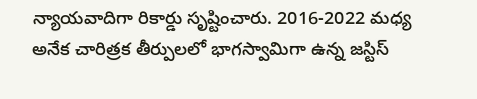న్యాయవాదిగా రికార్డు సృష్టించారు. 2016-2022 మధ్య అనేక చారిత్రక తీర్పులలో భాగస్వామిగా ఉన్న జస్టిస్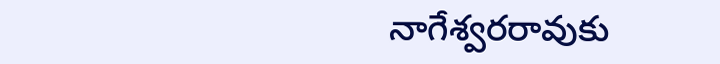నాగేశ్వరరావుకు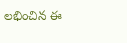లభించిన ఈ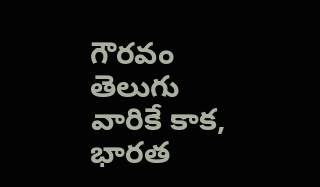గౌరవం తెలుగు వారికే కాక, భారత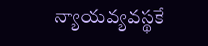న్యాయవ్యవస్థకే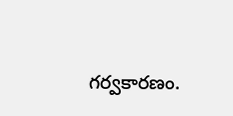గర్వకారణం.